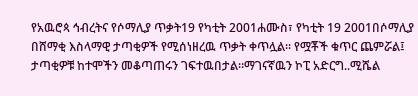የአዉሮጳ ኅብረትና የሶማሊያ ጥቃት19 የካቲት 2001ሐሙስ፣ የካቲት 19 2001በሶማሊያ በሸማቂ እስላማዊ ታጣቂዎች የሚሰነዘረዉ ጥቃት ቀጥሏል። የሟቾች ቁጥር ጨምሯል፤ ታጣቂዎቹ ከተሞችን መቆጣጠሩን ገፍተዉበታል።ማገናኛዉን ኮፒ አድርግ..ሚሼል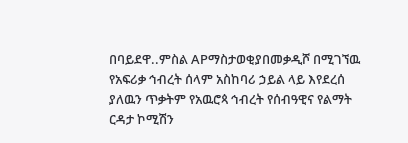በባይደዋ..ምስል APማስታወቂያበመቃዲሾ በሚገኘዉ የአፍሪቃ ኅብረት ሰላም አስከባሪ ኃይል ላይ እየደረሰ ያለዉን ጥቃትም የአዉሮጳ ኅብረት የሰብዓዊና የልማት ርዳታ ኮሚሽን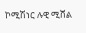ኮሚሽነር ሉዊ ሚሸል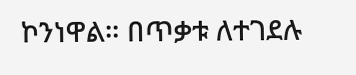ኮንነዋል። በጥቃቱ ለተገደሉ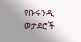የቡሩንዲ ወታደሮች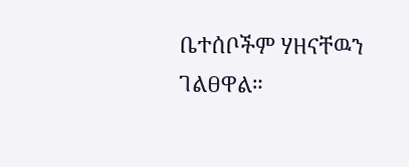ቤተሰቦችም ሃዘናቸዉን ገልፀዋል።